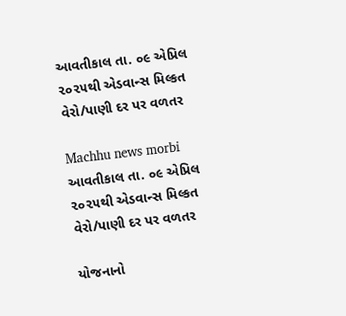આવતીકાલ તા. ૦૯ એપ્રિલ ૨૦૨૫થી એડવાન્સ મિલ્કત વેરો/પાણી દર પર વળતર

Machhu news morbi
આવતીકાલ તા. ૦૯ એપ્રિલ ૨૦૨૫થી એડવાન્સ મિલ્કત વેરો/પાણી દર પર વળતર

યોજનાનો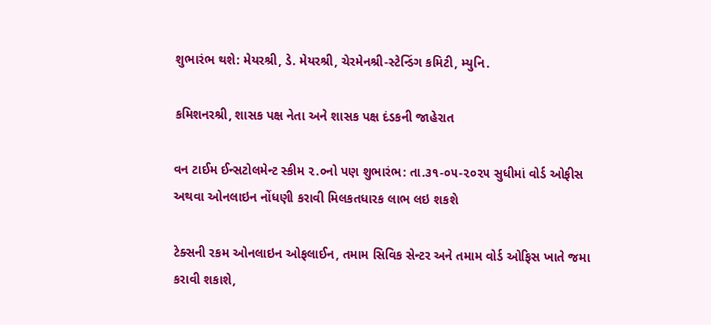શુભારંભ થશે: મેયરશ્રી, ડે. મેયરશ્રી, ચેરમેનશ્રી-સ્ટેન્ડિંગ કમિટી, મ્યુનિ.

કમિશનરશ્રી, શાસક પક્ષ નેતા અને શાસક પક્ષ દંડકની જાહેરાત

વન ટાઈમ ઈન્સટોલમેન્ટ સ્કીમ ૨.૦નો પણ શુભારંભ: તા.૩૧-૦૫-૨૦૨૫ સુધીમાં વોર્ડ ઓફીસ અથવા ઓનલાઇન નોંધણી કરાવી મિલકતધારક લાભ લઇ શકશે

ટેક્સની રકમ ઓનલાઇન ઓફલાઈન, તમામ સિવિક સેન્ટર અને તમામ વોર્ડ ઓફિસ ખાતે જમા કરાવી શકાશે,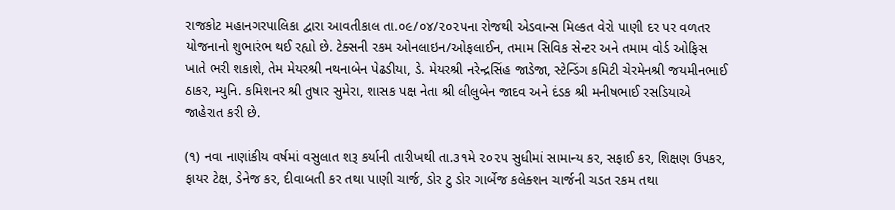રાજકોટ મહાનગરપાલિકા દ્વારા આવતીકાલ તા.૦૯/૦૪/૨૦૨૫ના રોજથી એડવાન્સ મિલ્કત વેરો પાણી દર પર વળતર યોજનાનો શુભારંભ થઈ રહ્યો છે. ટેક્સની રકમ ઓનલાઇન/ઓફલાઈન, તમામ સિવિક સેન્ટર અને તમામ વોર્ડ ઓફિસ ખાતે ભરી શકાશે, તેમ મેયરશ્રી નથનાબેન પેઢડીયા, ડે. મેયરશ્રી નરેન્દ્રસિંહ જાડેજા, સ્ટેન્ડિંગ કમિટી ચેરમેનશ્રી જયમીનભાઈ ઠાકર, મ્યુનિ. કમિશનર શ્રી તુષાર સુમેરા, શાસક પક્ષ નેતા શ્રી લીલુબેન જાદવ અને દંડક શ્રી મનીષભાઈ રસડિયાએ જાહેરાત કરી છે.

(૧) નવા નાણાંકીય વર્ષમાં વસુલાત શરૂ કર્યાની તારીખથી તા.૩૧મે ૨૦૨૫ સુધીમાં સામાન્ય કર, સફાઈ કર, શિક્ષણ ઉપકર, ફાયર ટેક્ષ, ડેનેજ કર, દીવાબતી કર તથા પાણી ચાર્જ, ડોર ટુ ડોર ગાર્બેજ કલેક્શન ચાર્જની ચડત રકમ તથા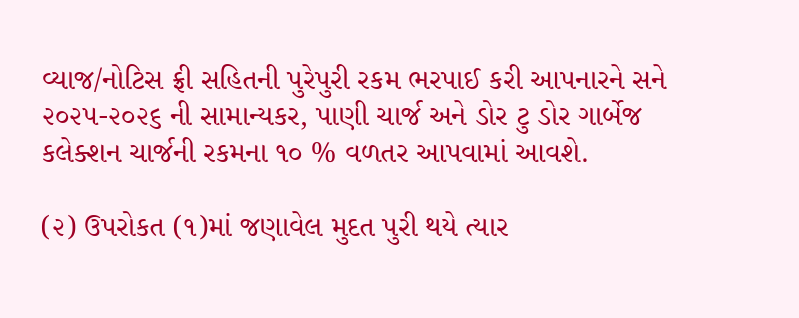વ્યાજ/નોટિસ ફ્રી સહિતની પુરેપુરી રકમ ભરપાઈ કરી આપનારને સને ૨૦૨૫-૨૦૨૬ ની સામાન્યકર, પાણી ચાર્જ અને ડોર ટુ ડોર ગાર્બેજ કલેક્શન ચાર્જની રકમના ૧૦ % વળતર આપવામાં આવશે.

(૨) ઉપરોકત (૧)માં જણાવેલ મુદત પુરી થયે ત્યાર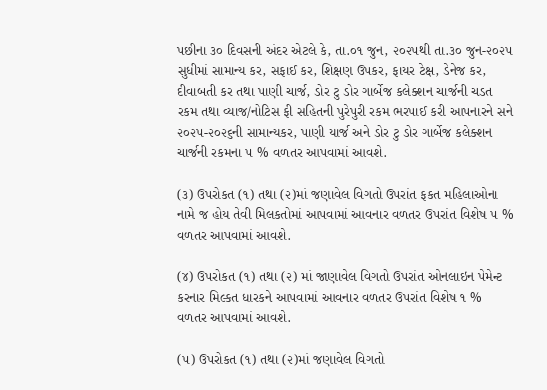પછીના ૩૦ દિવસની અંદર એટલે કે, તા.૦૧ જુન, ૨૦૨૫થી તા.૩૦ જુન-૨૦૨૫ સુધીમાં સામાન્ય કર, સફાઈ કર, શિક્ષણ ઉપકર, ફાયર ટેક્ષ, ડેનેજ કર, દીવાબતી કર તથા પાણી ચાર્જ, ડોર ટુ ડોર ગાર્બેજ કલેક્શન ચાર્જની ચડત રકમ તથા વ્યાજ/નોટિસ ફી સહિતની પુરેપુરી રકમ ભરપાઈ કરી આપનારને સને ૨૦૨૫-૨૦૨૬ની સામાન્યકર, પાણી યાર્જ અને ડોર ટુ ડોર ગાર્બેજ કલેક્શન ચાર્જની રકમના ૫ % વળતર આપવામાં આવશે.

(૩) ઉપરોકત (૧) તથા (૨)માં જણાવેલ વિગતો ઉપરાંત ફકત મહિલાઓના નામે જ હોય તેવી મિલકતોમાં આપવામાં આવનાર વળતર ઉપરાંત વિશેષ ૫ % વળતર આપવામાં આવશે.

(૪) ઉપરોકત (૧) તથા (૨) માં જાણાવેલ વિગતો ઉપરાંત ઓનલાઇન પેમેન્ટ કરનાર મિલ્કત ધારકને આપવામાં આવનાર વળતર ઉપરાંત વિશેષ ૧ % વળતર આપવામાં આવશે.

(૫) ઉપરોકત (૧) તથા (૨)માં જણાવેલ વિગતો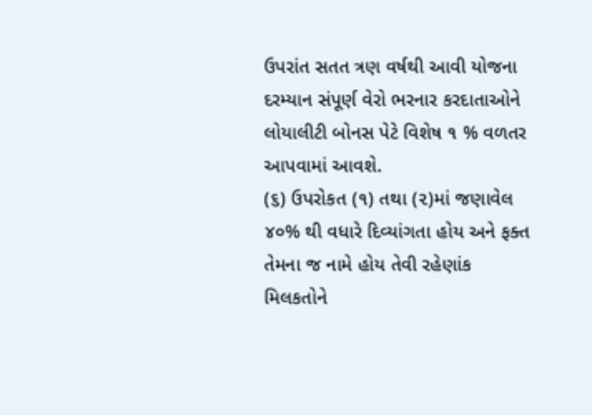ઉપરાંત સતત ત્રણ વર્ષથી આવી યોજના દરમ્યાન સંપૂર્ણ વેરો ભરનાર કરદાતાઓને લોયાલીટી બોનસ પેટે વિશેષ ૧ % વળતર આપવામાં આવશે.
(૬) ઉપરોકત (૧) તથા (૨)માં જણાવેલ ૪૦% થી વધારે દિવ્યાંગતા હોય અને ફક્ત તેમના જ નામે હોય તેવી રહેણાંક મિલકતોને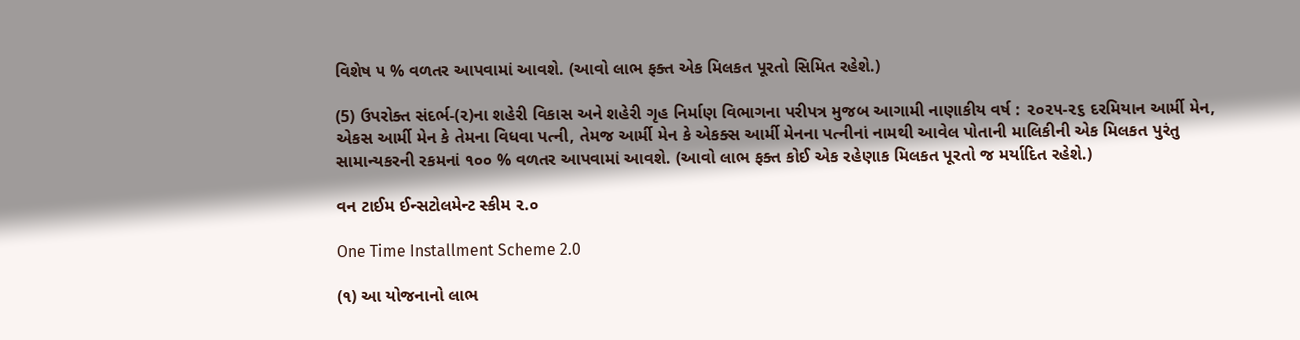વિશેષ ૫ % વળતર આપવામાં આવશે. (આવો લાભ ફક્ત એક મિલકત પૂરતો સિમિત રહેશે.)

(5) ઉપરોક્ત સંદર્ભ-(૨)ના શહેરી વિકાસ અને શહેરી ગૃહ નિર્માણ વિભાગના પરીપત્ર મુજબ આગામી નાણાકીય વર્ષ : ૨૦૨૫-૨૬ દરમિયાન આર્મી મેન, એકસ આર્મી મેન કે તેમના વિધવા પત્ની, તેમજ આર્મી મેન કે એકક્સ આર્મી મેનના પત્નીનાં નામથી આવેલ પોતાની માલિકીની એક મિલકત પુરંતુ સામાન્યકરની રકમનાં ૧૦૦ % વળતર આપવામાં આવશે. (આવો લાભ ફક્ત કોઈ એક રહેણાક મિલકત પૂરતો જ મર્યાદિત રહેશે.)

વન ટાઈમ ઈન્સટોલમેન્ટ સ્કીમ ૨.૦

One Time Installment Scheme 2.0

(૧) આ યોજનાનો લાભ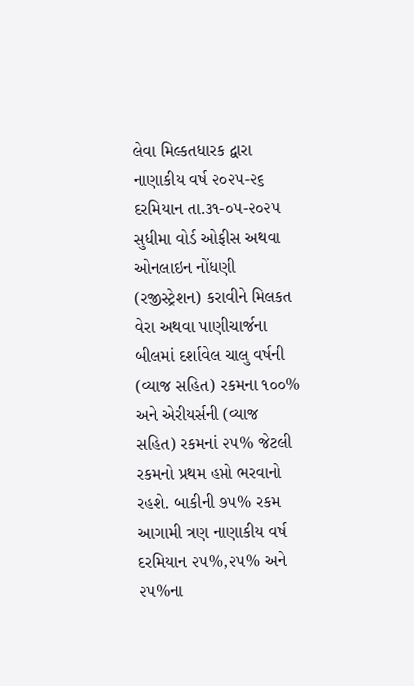લેવા મિલ્કતધારક દ્વારા નાણાકીય વર્ષ ૨૦૨૫-૨૬ દરમિયાન તા.૩૧-૦૫-૨૦૨૫ સુધીમા વોર્ડ ઓફીસ અથવા ઓનલાઇન નોંધણી (રજીસ્ટ્રેશન) કરાવીને મિલકત વેરા અથવા પાણીચાર્જના બીલમાં દર્શાવેલ ચાલુ વર્ષની (વ્યાજ સહિત) રકમના ૧૦૦% અને એરીયર્સની (વ્યાજ સહિત) રકમનાં ૨૫% જેટલી રકમનો પ્રથમ હપ્તો ભરવાનો રહશે. બાકીની ૭૫% રકમ આગામી ત્રણ નાણાકીય વર્ષ દરમિયાન ૨૫%,૨૫% અને ૨૫%ના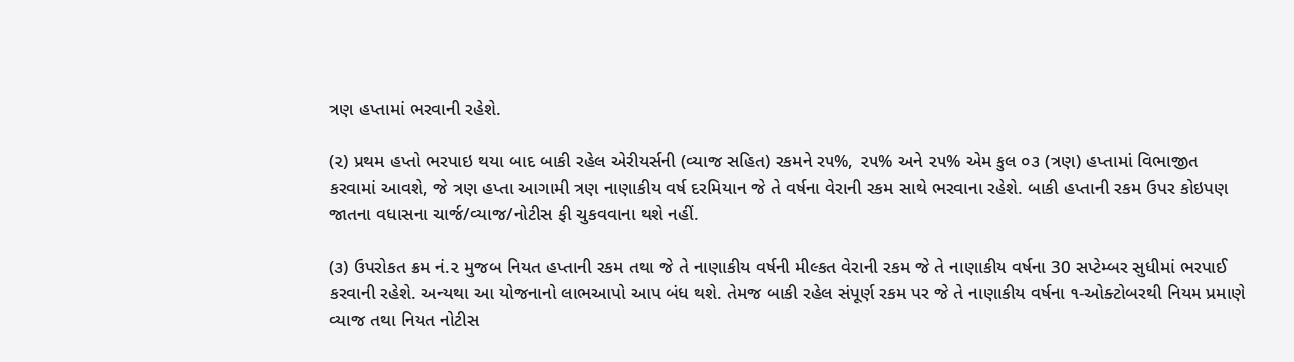ત્રણ હપ્તામાં ભરવાની રહેશે.

(૨) પ્રથમ હપ્તો ભરપાઇ થયા બાદ બાકી રહેલ એરીયર્સની (વ્યાજ સહિત) રકમને ર૫%, ૨૫% અને ૨૫% એમ કુલ ૦૩ (ત્રણ) હપ્તામાં વિભાજીત કરવામાં આવશે, જે ત્રણ હપ્તા આગામી ત્રણ નાણાકીય વર્ષ દરમિયાન જે તે વર્ષના વેરાની રકમ સાથે ભરવાના રહેશે. બાકી હપ્તાની રકમ ઉપર કોઇપણ જાતના વધાસના ચાર્જ/વ્યાજ/નોટીસ ફી ચુકવવાના થશે નહીં.

(૩) ઉપરોકત ક્રમ નં.૨ મુજબ નિયત હપ્તાની રકમ તથા જે તે નાણાકીય વર્ષની મીલ્કત વેરાની રકમ જે તે નાણાકીય વર્ષના 30 સપ્ટેમ્બર સુધીમાં ભરપાઈ કરવાની રહેશે. અન્યથા આ યોજનાનો લાભઆપો આપ બંધ થશે. તેમજ બાકી રહેલ સંપૂર્ણ રકમ પર જે તે નાણાકીય વર્ષના ૧-ઓક્ટોબરથી નિયમ પ્રમાણે વ્યાજ તથા નિયત નોટીસ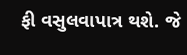ફી વસુલવાપાત્ર થશે. જે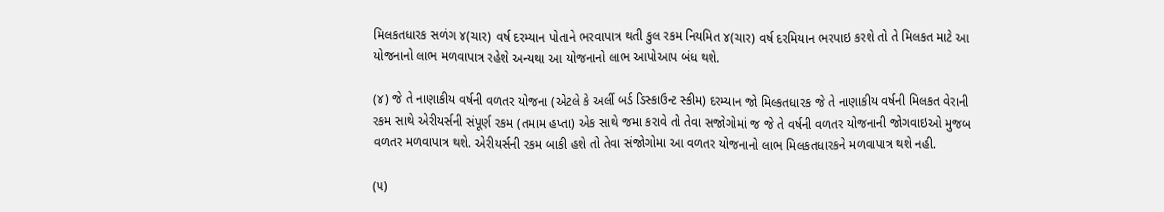મિલકતધારક સળંગ ૪(ચાર) વર્ષ દરમ્યાન પોતાને ભરવાપાત્ર થતી કુલ રકમ નિયમિત ૪(ચાર) વર્ષ દરમિયાન ભરપાઇ કરશે તો તે મિલકત માટે આ યોજનાનો લાભ મળવાપાત્ર રહેશે અન્યથા આ યોજનાનો લાભ આપોઆપ બંધ થશે.

(૪) જે તે નાણાકીય વર્ષની વળતર યોજના (એટલે કે અર્લી બર્ડ ડિસ્કાઉન્ટ સ્કીમ) દરમ્યાન જો મિલ્કતધારક જે તે નાણાકીય વર્ષની મિલકત વેરાની રકમ સાથે એરીયર્સની સંપૂર્ણ રકમ (તમામ હપ્તા) એક સાથે જમા કરાવે તો તેવા સજોગોમાં જ જે તે વર્ષની વળતર યોજનાની જોગવાઇઓ મુજબ વળતર મળવાપાત્ર થશે. એરીયર્સની રકમ બાકી હશે તો તેવા સંજોગોમા આ વળતર યોજનાનો લાભ મિલકતધારકને મળવાપાત્ર થશે નહી.

(૫)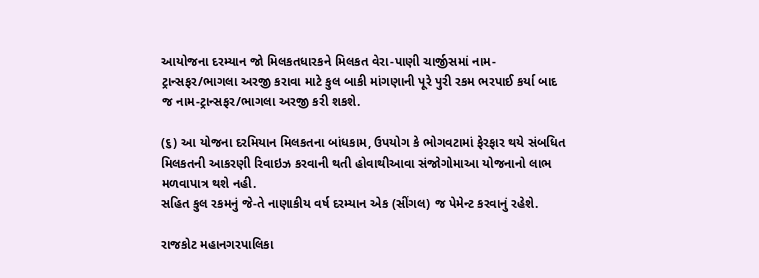આયોજના દરમ્યાન જો મિલકતધારકને મિલકત વેરા-પાણી ચાર્જીસમાં નામ-ટ્રાન્સફર/ભાગલા અરજી કરાવા માટે કુલ બાકી માંગણાની પૂરે પુરી રકમ ભરપાઈ કર્યા બાદ જ નામ-ટ્રાન્સફર/ભાગલા અરજી કરી શકશે.

(૬) આ યોજના દરમિયાન મિલકતના બાંધકામ, ઉપયોગ કે ભોગવટામાં ફેરફાર થયે સંબધિત મિલકતની આકરણી રિવાઇઝ કરવાની થતી હોવાથીઆવા સંજોગોમાઆ યોજનાનો લાભ મળવાપાત્ર થશે નહી.
સહિત કુલ રકમનું જે-તે નાણાકીય વર્ષ દરમ્યાન એક (સીંગલ) જ પેમેન્ટ કરવાનું રહેશે.

રાજકોટ મહાનગરપાલિકા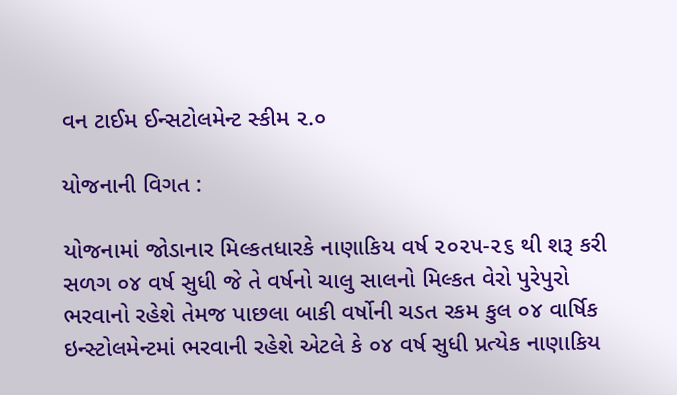વન ટાઈમ ઈન્સટોલમેન્ટ સ્કીમ ૨.૦

યોજનાની વિગત :

યોજનામાં જોડાનાર મિલ્કતધારકે નાણાકિય વર્ષ ૨૦૨૫-૨૬ થી શરૂ કરી સળગ ૦૪ વર્ષ સુધી જે તે વર્ષનો ચાલુ સાલનો મિલ્કત વેરો પુરેપુરો ભરવાનો રહેશે તેમજ પાછલા બાકી વર્ષોની ચડત રકમ કુલ ૦૪ વાર્ષિક ઇન્સ્ટોલમેન્ટમાં ભરવાની રહેશે એટલે કે ૦૪ વર્ષ સુધી પ્રત્યેક નાણાકિય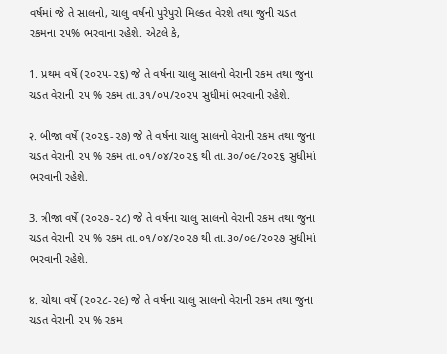વર્ષમાં જે તે સાલનો, ચાલુ વર્ષનો પુરેપુરો મિલ્કત વેરશે તથા જુની ચડત રકમના ૨૫% ભરવાના રહેશે. એટલે કે,

1. પ્રથમ વર્ષે (૨૦૨૫-૨૬) જે તે વર્ષના ચાલુ સાલનો વેરાની રકમ તથા જુના ચડત વેરાની ૨૫ % રકમ તા.૩૧/૦૫/૨૦૨૫ સુધીમાં ભરવાની રહેશે.

२. બીજા વર્ષે (૨૦૨૬-૨૭) જે તે વર્ષના ચાલુ સાલનો વેરાની રકમ તથા જુના ચડત વેરાની ૨૫ % રકમ તા.૦૧/૦૪/૨૦૨૬ થી તા.૩૦/૦૯/૨૦૨૬ સુધીમાં ભરવાની રહેશે.

3. ત્રીજા વર્ષે (૨૦૨૭-૨૮) જે તે વર્ષના ચાલુ સાલનો વેરાની રકમ તથા જુના ચડત વેરાની ૨૫ % રકમ તા.૦૧/૦૪/૨૦૨૭ થી તા.૩૦/૦૯/૨૦૨૭ સુધીમાં ભરવાની રહેશે.

४. ચોથા વર્ષે (૨૦૨૮-૨૯) જે તે વર્ષના ચાલુ સાલનો વેરાની રકમ તથા જુના ચડત વેરાની ૨૫ % રકમ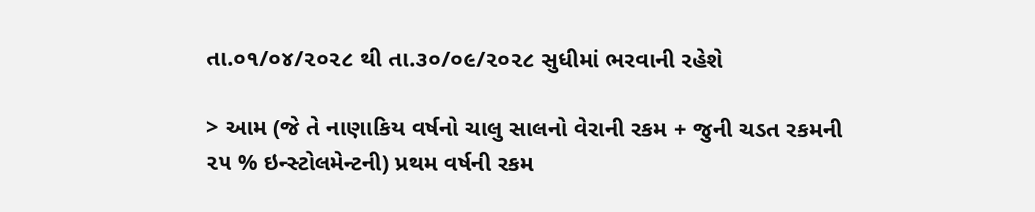તા.૦૧/૦૪/૨૦૨૮ થી તા.૩૦/૦૯/૨૦૨૮ સુધીમાં ભરવાની રહેશે

> આમ (જે તે નાણાકિય વર્ષનો ચાલુ સાલનો વેરાની રકમ + જુની ચડત રકમની ૨૫ % ઇન્સ્ટોલમેન્ટની) પ્રથમ વર્ષની રકમ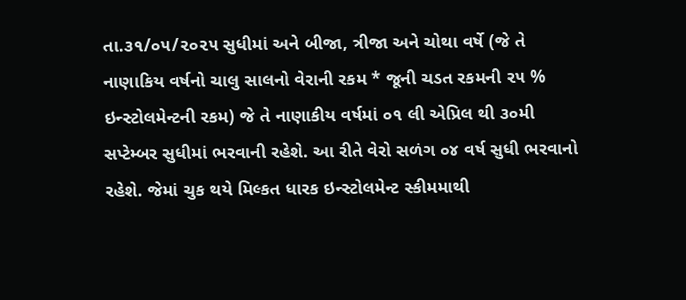તા.૩૧/૦૫/૨૦૨૫ સુધીમાં અને બીજા, ત્રીજા અને ચોથા વર્ષે (જે તે નાણાકિય વર્ષનો ચાલુ સાલનો વેરાની રકમ * જૂની ચડત રકમની ૨૫ % ઇન્સ્ટોલમેન્ટની રકમ) જે તે નાણાકીય વર્ષમાં ૦૧ લી એપ્રિલ થી ૩૦મી સપ્ટેમ્બર સુધીમાં ભરવાની રહેશે. આ રીતે વેરો સળંગ ૦૪ વર્ષ સુધી ભરવાનો રહેશે. જેમાં ચુક થયે મિલ્કત ધારક ઇન્સ્ટોલમેન્ટ સ્કીમમાથી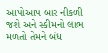આપોઆપ બાર નીકળી જશે અને સ્કીમનો લાભ મળતો તેમને બંધ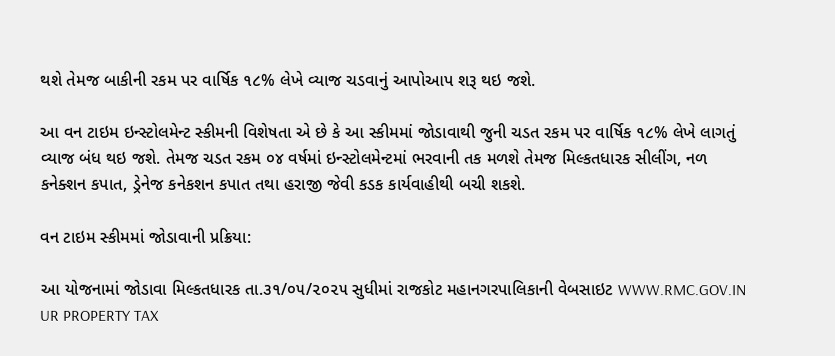થશે તેમજ બાકીની રકમ પર વાર્ષિક ૧૮% લેખે વ્યાજ ચડવાનું આપોઆપ શરૂ થઇ જશે.

આ વન ટાઇમ ઇન્સ્ટોલમેન્ટ સ્કીમની વિશેષતા એ છે કે આ સ્કીમમાં જોડાવાથી જુની ચડત રકમ પર વાર્ષિક ૧૮% લેખે લાગતું વ્યાજ બંધ થઇ જશે. તેમજ ચડત રકમ ૦૪ વર્ષમાં ઇન્સ્ટોલમેન્ટમાં ભરવાની તક મળશે તેમજ મિલ્કતધારક સીલીંગ, નળ કનેક્શન કપાત, ડ્રેનેજ કનેકશન કપાત તથા હરાજી જેવી કડક કાર્યવાહીથી બચી શકશે.

વન ટાઇમ સ્કીમમાં જોડાવાની પ્રક્રિયા:

આ યોજનામાં જોડાવા મિલ્કતધારક તા.૩૧/૦૫/૨૦૨૫ સુધીમાં રાજકોટ મહાનગરપાલિકાની વેબસાઇટ WWW.RMC.GOV.IN UR PROPERTY TAX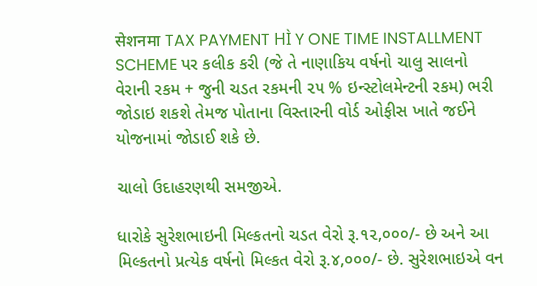सेशनमा TAX PAYMENT HÌ Y ONE TIME INSTALLMENT SCHEME પર કલીક કરી (જે તે નાણાકિય વર્ષનો ચાલુ સાલનો વેરાની રકમ + જુની ચડત રકમની ૨૫ % ઇન્સ્ટોલમેન્ટની રકમ) ભરી જોડાઇ શકશે તેમજ પોતાના વિસ્તારની વોર્ડ ઓફીસ ખાતે જઈને યોજનામાં જોડાઈ શકે છે.

ચાલો ઉદાહરણથી સમજીએ.

ધારોકે સુરેશભાઇની મિલ્કતનો ચડત વેરો રૂ.૧૨,૦૦૦/- છે અને આ મિલ્કતનો પ્રત્યેક વર્ષનો મિલ્કત વેરો રૂ.૪,૦૦૦/- છે. સુરેશભાઇએ વન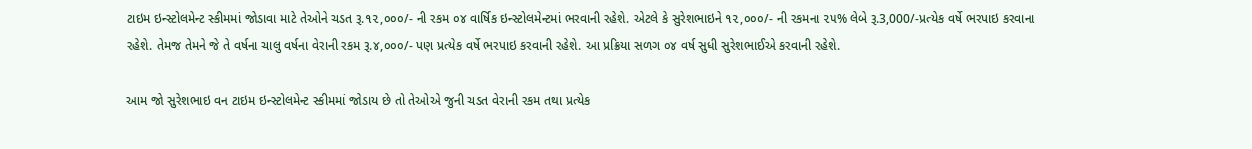ટાઇમ ઇન્સ્ટોલમેન્ટ સ્કીમમાં જોડાવા માટે તેઓને ચડત રૂ.૧૨,૦૦૦/- ની રકમ ૦૪ વાર્ષિક ઇન્સ્ટોલમેન્ટમાં ભરવાની રહેશે. એટલે કે સુરેશભાઇને ૧૨,૦૦૦/- ની રકમના ૨૫% લેબે રૂ.3,000/-પ્રત્યેક વર્ષે ભરપાઇ કરવાના રહેશે. તેમજ તેમને જે તે વર્ષના ચાલુ વર્ષના વેરાની રકમ રૂ.૪,૦૦૦/- પણ પ્રત્યેક વર્ષે ભરપાઇ કરવાની રહેશે. આ પ્રક્રિયા સળગ ૦૪ વર્ષ સુધી સુરેશભાઈએ કરવાની રહેશે.

આમ જો સુરેશભાઇ વન ટાઇમ ઇન્સ્ટોલમેન્ટ સ્કીમમાં જોડાય છે તો તેઓએ જુની ચડત વેરાની રકમ તથા પ્રત્યેક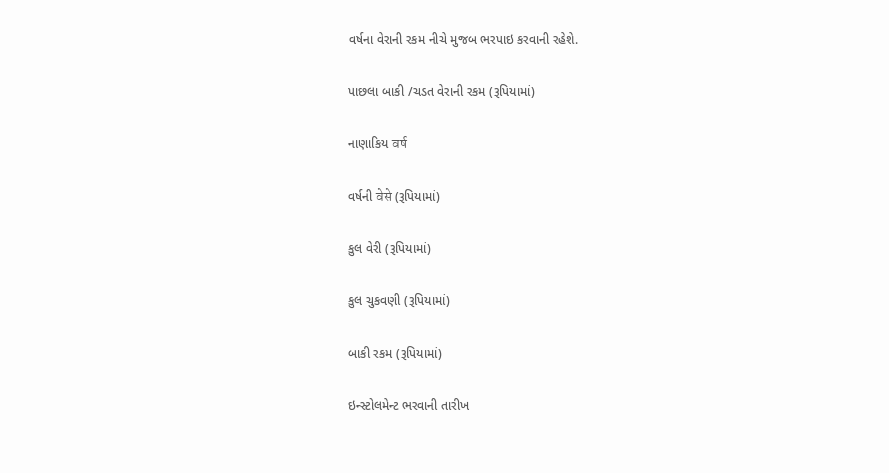વર્ષના વેરાની રકમ નીચે મુજબ ભરપાઇ કરવાની રહેશે.

પાછલા બાકી /ચડત વેરાની રકમ (રૂપિયામાં)

નાણાકિય वर्ष

વર્ષની वेसे (રૂપિયામાં)

કુલ વેરી (રૂપિયામાં)

કુલ ચુકવણી (રૂપિયામાં)

બાકી રકમ (રૂપિયામાં)

ઇન્સ્ટોલમેન્ટ ભરવાની તારીખ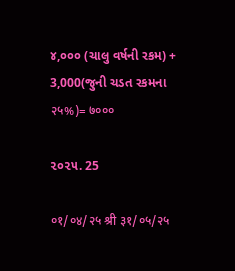૪,૦૦૦ (ચાલુ વર્ષની રકમ) + 3,000(જુની ચડત રકમના २५%)= ७०००

૨૦૨૫. 25

०१/०४/२५ श्री ३१/०५/२५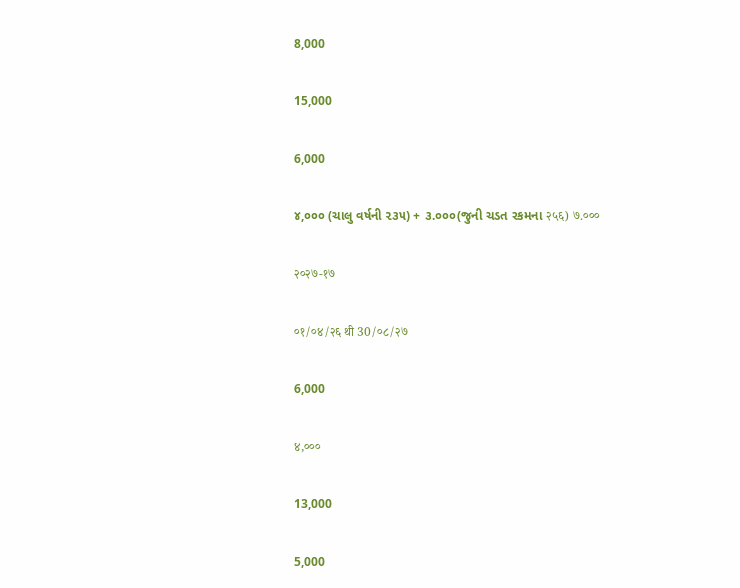8,000

15,000

6,000

૪,૦૦૦ (ચાલુ વર્ષની ૨૩૫) + ૩.૦૦૦(જુની ચડત રકમના २५६) ७.०००

२०२७-१७

०१/०४/२६ थी 30/०८/२७

6,000

४,०००

13,000

5,000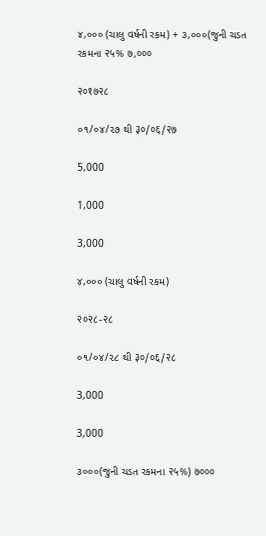૪,૦૦૦ (ચાલુ વર્ષની રકમ) + ૩,૦૦૦(જુની ચડત રકમના २५% ७,०००

२०१७२८

૦૧/૦૪/૨૭ થી ३०/०६/२७

5,000

1,000

3,000

૪,૦૦૦ (ચાલુ વર્ષની રકમ)

२०२८-२८

૦૧/૦૪/૨૮ થી ३०/०६/२८

3,000

3,000

૩૦૦૦(જુની ચડત રકમના २५%) ७०००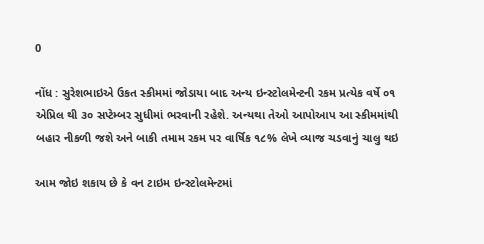0

નોંધ : સુરેશભાઇએ ઉકત સ્કીમમાં જોડાયા બાદ અન્ય ઇન્સ્ટોલમેન્ટની રકમ પ્રત્યેક વર્ષે ૦૧ એપ્રિલ થી ૩૦ સપ્ટેમ્બર સુધીમાં ભરવાની રહેશે. અન્યથા તેઓ આપોઆપ આ સ્કીમમાંથી બહાર નીકળી જશે અને બાકી તમામ રકમ પર વાર્ષિક ૧૮% લેખે વ્યાજ ચડવાનું ચાલુ થઇ

આમ જોઇ શકાય છે કે વન ટાઇમ ઇન્સ્ટોલમેન્ટમાં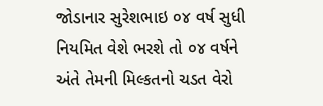જોડાનાર સુરેશભાઇ ૦૪ વર્ષ સુધી નિયમિત વેશે ભરશે તો ૦૪ વર્ષને અંતે તેમની મિલ્કતનો ચડત વેરો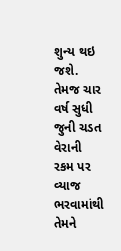શુન્ય થઇ જશે. તેમજ ચાર વર્ષ સુધી જુની ચડત વેરાની રકમ પર વ્યાજ ભરવામાંથી તેમને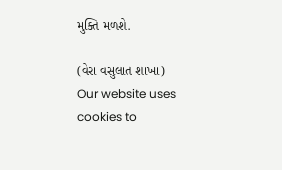મુક્તિ મળશે.

(વેરા વસુલાત શાખા)
Our website uses cookies to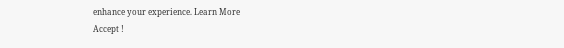enhance your experience. Learn More
Accept !